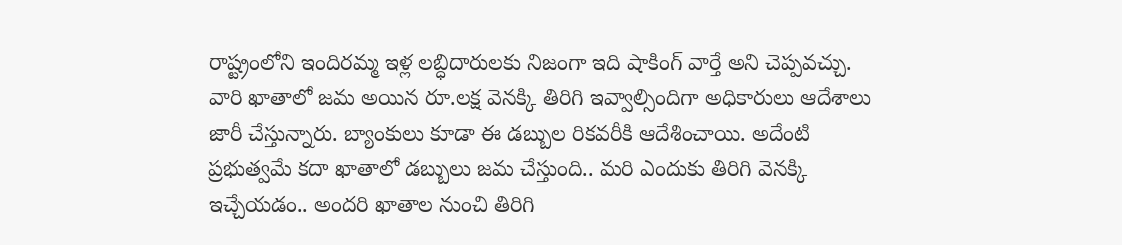రాష్ట్రంలోని ఇందిరమ్మ ఇళ్ల లబ్ధిదారులకు నిజంగా ఇది షాకింగ్ వార్తే అని చెప్పవచ్చు. వారి ఖాతాలో జమ అయిన రూ.లక్ష వెనక్కి తిరిగి ఇవ్వాల్సిందిగా అధికారులు ఆదేశాలు జారీ చేస్తున్నారు. బ్యాంకులు కూడా ఈ డబ్బుల రికవరీకి ఆదేశించాయి. అదేంటి ప్రభుత్వమే కదా ఖాతాలో డబ్బులు జమ చేస్తుంది.. మరి ఎందుకు తిరిగి వెనక్కి ఇచ్చేయడం.. అందరి ఖాతాల నుంచి తిరిగి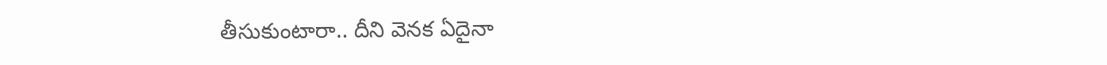తీసుకుంటారా.. దీని వెనక ఏదైనా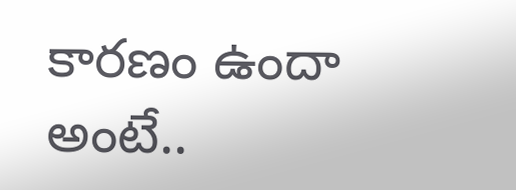కారణం ఉందా అంటే..